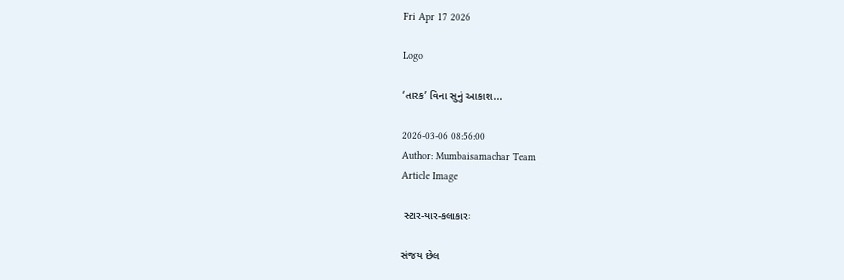Fri Apr 17 2026

Logo

‘તારક’ વિના સુનું આકાશ...

2026-03-06 08:56:00
Author: Mumbaisamachar Team
Article Image

 સ્ટાર-યાર-કલાકારઃ

સંજય છેલ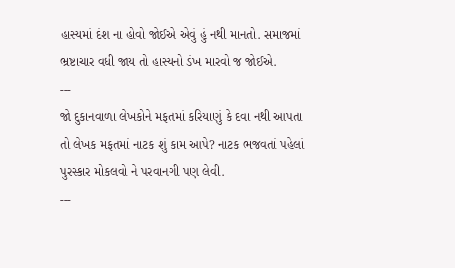હાસ્યમાં દંશ ના હોવો જોઈએ એવું હું નથી માનતો. સમાજમાં ભ્રષ્ટાચાર વધી જાય તો હાસ્યનો ડંખ મારવો જ જોઈએ.
---
જો દુકાનવાળા લેખકોને મફતમાં કરિયાણું કે દવા નથી આપતા તો લેખક મફતમાં નાટક શું કામ આપે? નાટક ભજવતાં પહેલાં પુરસ્કાર મોકલવો ને પરવાનગી પણ લેવી.
---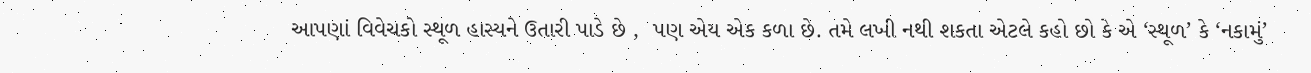આપણાં વિવેચકો સ્થૂળ હાસ્યને ઉતારી પાડે છે ,  પણ એય એક કળા છે. તમે લખી નથી શકતા એટલે કહો છો કે એ ‘સ્થૂળ’ કે ‘નકામું’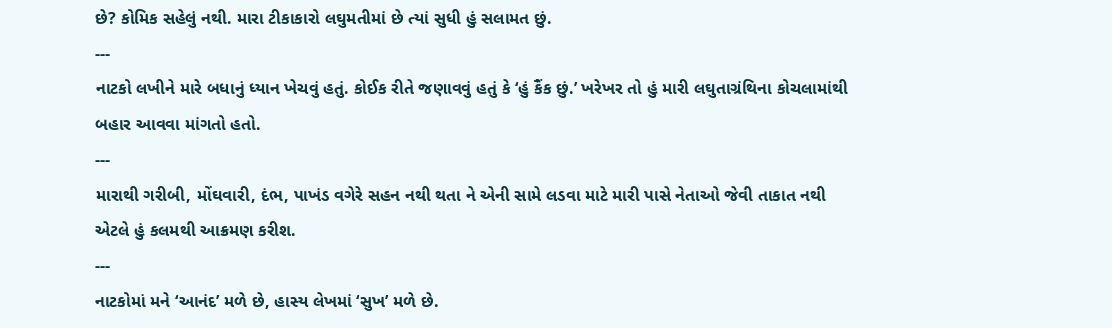છે? કોમિક સહેલું નથી. મારા ટીકાકારો લઘુમતીમાં છે ત્યાં સુધી હું સલામત છું.
---
નાટકો લખીને મારે બધાનું ધ્યાન ખેચવું હતું. કોઈક રીતે જણાવવું હતું કે ‘હું કૈંક છું.’ ખરેખર તો હું મારી લઘુતાગ્રંથિના કોચલામાંથી બહાર આવવા માંગતો હતો.
---
મારાથી ગરીબી, મોંઘવારી, દંભ, પાખંડ વગેરે સહન નથી થતા ને એની સામે લડવા માટે મારી પાસે નેતાઓ જેવી તાકાત નથી એટલે હું કલમથી આક્રમણ કરીશ.
---
નાટકોમાં મને ‘આનંદ’ મળે છે, હાસ્ય લેખમાં ‘સુખ’ મળે છે.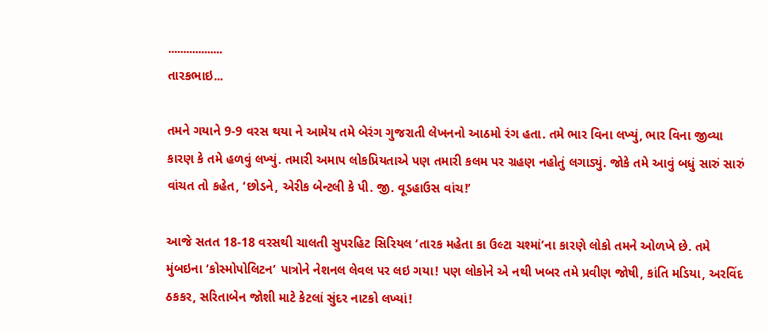..................
તારકભાઇ...

તમને ગયાને 9-9 વરસ થયા ને આમેય તમે બેરંગ ગુજરાતી લેખનનો આઠમો રંગ હતા. તમે ભાર વિના લખ્યું, ભાર વિના જીવ્યા કારણ કે તમે હળવું લખ્યું. તમારી અમાપ લોકપ્રિયતાએ પણ તમારી કલમ પર ગ્રહણ નહોતું લગાડ્યું. જોકે તમે આવું બધું સારું સારું વાંચત તો કહેત, ‘છોડને, એરીક બેન્ટલી કે પી. જી. વૂડહાઉસ વાંચ!’

આજે સતત 18-18 વરસથી ચાલતી સુપરહિટ સિરિયલ ‘તારક મહેતા કા ઉલ્ટા ચશ્માં’ના કારણે લોકો તમને ઓળખે છે. તમે મુંબઇના ‘કોસ્મોપોલિટન’ પાત્રોને નેશનલ લેવલ પર લઇ ગયા! પણ લોકોને એ નથી ખબર તમે પ્રવીણ જોષી, કાંતિ મડિયા, અરવિંદ ઠકકર, સરિતાબેન જોશી માટે કેટલાં સુંદર નાટકો લખ્યાં!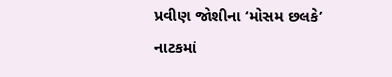પ્રવીણ જોશીના ‘મોસમ છલકે’ નાટકમાં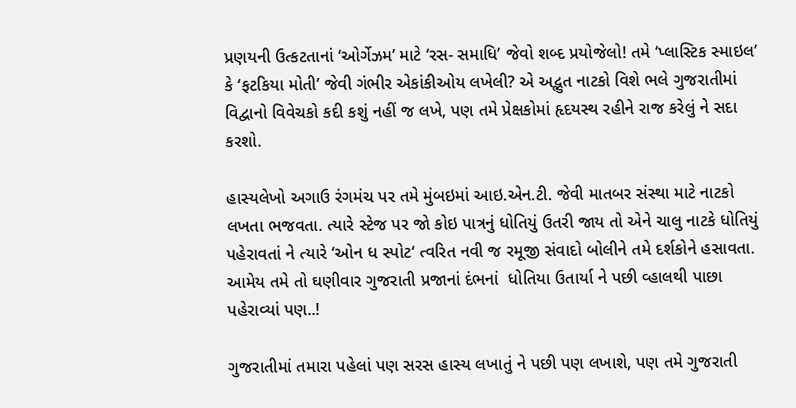પ્રણયની ઉત્કટતાનાં ‘ઓર્ગેઝમ’ માટે ‘રસ- સમાધિ’ જેવો શબ્દ પ્રયોજેલો! તમે ‘પ્લાસ્ટિક સ્માઇલ’ કે ‘ફટકિયા મોતી’ જેવી ગંભીર એકાંકીઓય લખેલી? એ અદ્ભુત નાટકો વિશે ભલે ગુજરાતીમાં વિદ્વાનો વિવેચકો કદી કશું નહીં જ લખે, પણ તમે પ્રેક્ષકોમાં હૃદયસ્થ રહીને રાજ કરેલું ને સદા કરશો.

હાસ્યલેખો અગાઉ રંગમંચ પર તમે મુંબઇમાં આઇ.એન.ટી. જેવી માતબર સંસ્થા માટે નાટકો લખતા ભજવતા. ત્યારે સ્ટેજ પર જો કોઇ પાત્રનું ધોતિયું ઉતરી જાય તો એને ચાલુ નાટકે ધોતિયું પહેરાવતાં ને ત્યારે ‘ઓન ધ સ્પોટ‘ ત્વરિત નવી જ રમૂજી સંવાદો બોલીને તમે દર્શકોને હસાવતા. આમેય તમે તો ઘણીવાર ગુજરાતી પ્રજાનાં દંભનાં  ધોતિયા ઉતાર્યા ને પછી વ્હાલથી પાછા પહેરાવ્યાં પણ..!

ગુજરાતીમાં તમારા પહેલાં પણ સરસ હાસ્ય લખાતું ને પછી પણ લખાશે, પણ તમે ગુજરાતી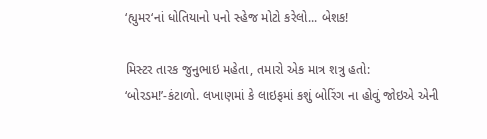‘હ્યુમર‘નાં ધોતિયાનો પનો સ્હેજ મોટો કરેલો... બેશક!

મિસ્ટર તારક જુનુભાઇ મહેતા, તમારો એક માત્ર શત્રુ હતો: ‘બોરડમ!’-કંટાળો. લખાણમાં કે લાઇફમાં કશું બોરિંગ ના હોવું જોઇએ એની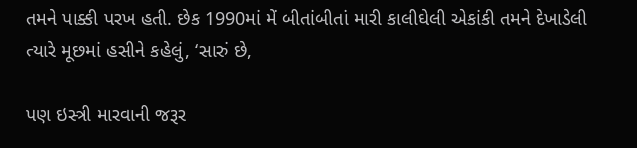તમને પાક્કી પરખ હતી. છેક 1990માં મેં બીતાંબીતાં મારી કાલીઘેલી એકાંકી તમને દેખાડેલી ત્યારે મૂછમાં હસીને કહેલું, ‘સારું છે,

પણ ઇસ્ત્રી મારવાની જરૂર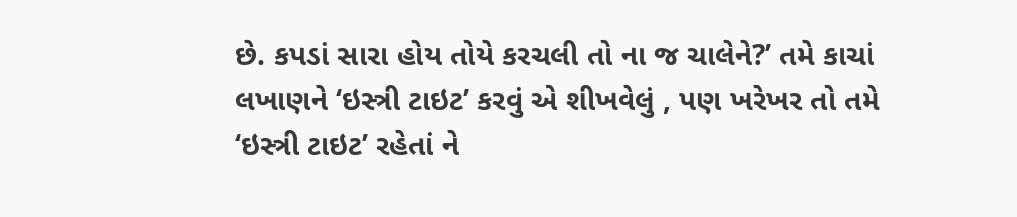છે. કપડાં સારા હોય તોયે કરચલી તો ના જ ચાલેને?’ તમે કાચાં લખાણને ‘ઇસ્ત્રી ટાઇટ’ કરવું એ શીખવેલું , પણ ખરેખર તો તમે ‘ઇસ્ત્રી ટાઇટ’ રહેતાં ને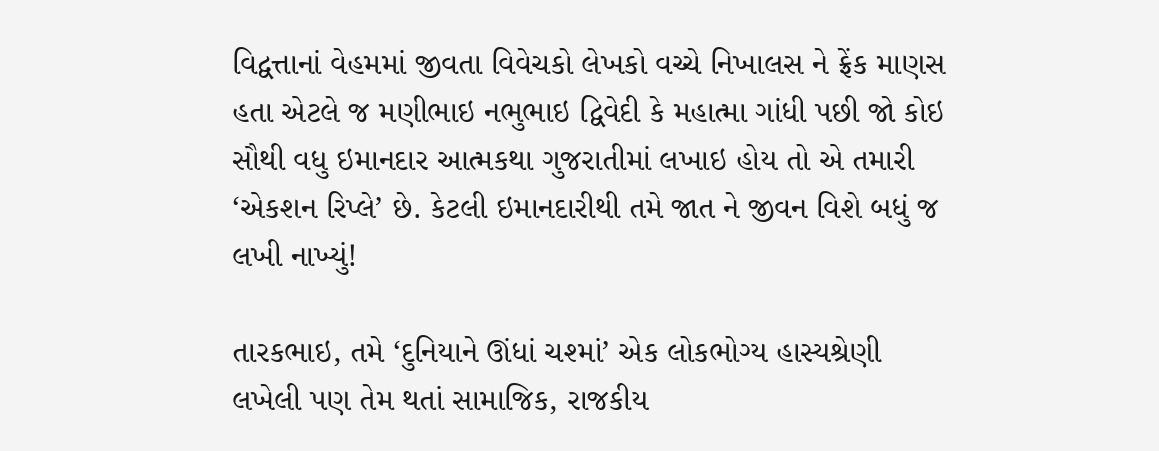વિદ્વત્તાનાં વેહમમાં જીવતા વિવેચકો લેખકો વચ્ચે નિખાલસ ને ફ્રેંક માણસ હતા એટલે જ મણીભાઇ નભુભાઇ દ્વિવેદી કે મહાત્મા ગાંધી પછી જો કોઇ સૌથી વધુ ઇમાનદાર આત્મકથા ગુજરાતીમાં લખાઇ હોય તો એ તમારી ‘એકશન રિપ્લે’ છે. કેટલી ઇમાનદારીથી તમે જાત ને જીવન વિશે બધું જ લખી નાખ્યું!

તારકભાઇ, તમે ‘દુનિયાને ઊંધાં ચશ્માં’ એક લોકભોગ્ય હાસ્યશ્રેણી લખેલી પણ તેમ થતાં સામાજિક, રાજકીય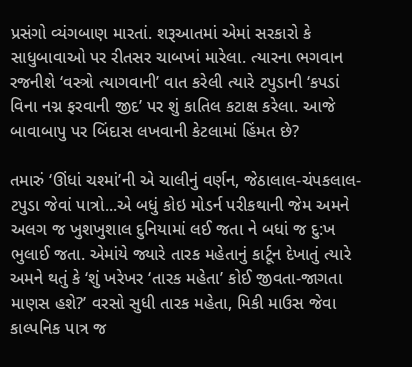પ્રસંગો વ્યંગબાણ મારતાં. શરૂઆતમાં એમાં સરકારો કે સાધુબાવાઓ પર રીતસર ચાબખાં મારેલા. ત્યારના ભગવાન રજનીશે ‘વસ્ત્રો ત્યાગવાની’ વાત કરેલી ત્યારે ટપુડાની ‘કપડાં વિના નગ્ન ફરવાની જીદ’ પર શું કાતિલ કટાક્ષ કરેલા. આજે બાવાબાપુ પર બિંદાસ લખવાની કેટલામાં હિંમત છે?

તમારું ‘ઊંધાં ચશ્માં’ની એ ચાલીનું વર્ણન, જેઠાલાલ-ચંપકલાલ-ટપુડા જેવાં પાત્રો...એ બધું કોઇ મોડર્ન પરીકથાની જેમ અમને અલગ જ ખુશખુશાલ દુનિયામાં લઈ જતા ને બધાં જ દુ:ખ ભુલાઈ જતા. એમાંયે જ્યારે તારક મહેતાનું કાર્ટૂન દેખાતું ત્યારે અમને થતું કે ‘શું ખરેખર ‘તારક મહેતા’ કોઈ જીવતા-જાગતા માણસ હશે?’ વરસો સુધી તારક મહેતા, મિકી માઉસ જેવા કાલ્પનિક પાત્ર જ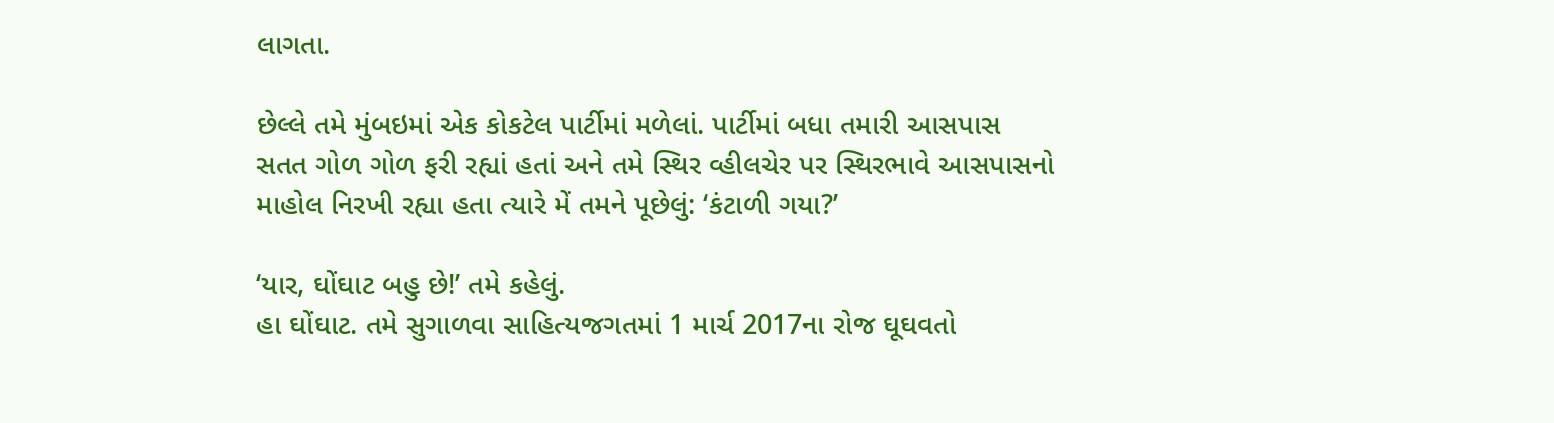લાગતા.

છેલ્લે તમે મુંબઇમાં એક કોકટેલ પાર્ટીમાં મળેલાં. પાર્ટીમાં બધા તમારી આસપાસ સતત ગોળ ગોળ ફરી રહ્યાં હતાં અને તમે સ્થિર વ્હીલચેર પર સ્થિરભાવે આસપાસનો માહોલ નિરખી રહ્યા હતા ત્યારે મેં તમને પૂછેલું: ‘કંટાળી ગયા?’

‘યાર, ઘોંઘાટ બહુ છે!’ તમે કહેલું.
હા ઘોંઘાટ. તમે સુગાળવા સાહિત્યજગતમાં 1 માર્ચ 2017ના રોજ ઘૂઘવતો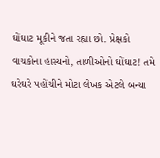ઘોંઘાટ મૂકીને જતા રહ્યા છો. પ્રેક્ષકો વાચકોના હાસ્યનો, તાળીઓનો ઘોંઘાટ! તમે ઘરેઘરે પહોંચીને મોટા લેખક એટલે બન્યા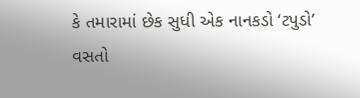કે તમારામાં છેક સુધી એક નાનકડો ‘ટપુડો’ વસતો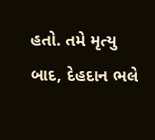હતો. તમે મૃત્યુ બાદ, દેહદાન ભલે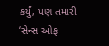કર્યું, પણ તમારી ‘સેન્સ ઓફ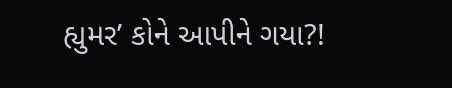હ્યુમર’ કોને આપીને ગયા?!